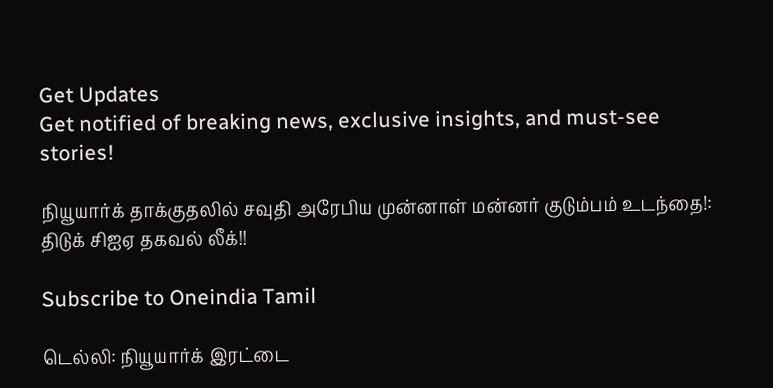Get Updates
Get notified of breaking news, exclusive insights, and must-see stories!

நியூயார்க் தாக்குதலில் சவுதி அரேபிய முன்னாள் மன்னர் குடும்பம் உடந்தை!: திடுக் சிஐஏ தகவல் லீக்!!

Subscribe to Oneindia Tamil

டெல்லி: நியூயார்க் இரட்டை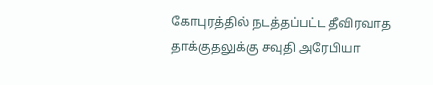கோபுரத்தில் நடத்தப்பட்ட தீவிரவாத தாக்குதலுக்கு சவுதி அரேபியா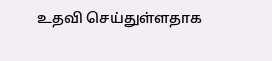உதவி செய்துள்ளதாக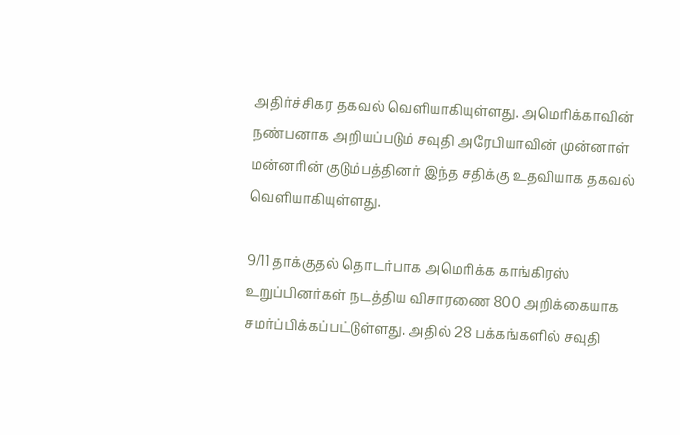அதிர்ச்சிகர தகவல் வெளியாகியுள்ளது. அமெரிக்காவின் நண்பனாக அறியப்படும் சவுதி அரேபியாவின் முன்னாள் மன்னரின் குடும்பத்தினர் இந்த சதிக்கு உதவியாக தகவல் வெளியாகியுள்ளது.

9/11 தாக்குதல் தொடர்பாக அமெரிக்க காங்கிரஸ் உறுப்பினர்கள் நடத்திய விசாரணை 800 அறிக்கையாக சமர்ப்பிக்கப்பட்டுள்ளது. அதில் 28 பக்கங்களில் சவுதி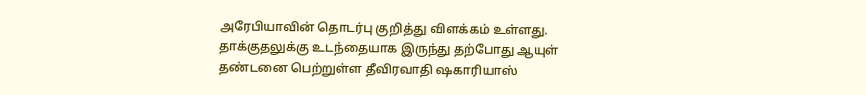அரேபியாவின் தொடர்பு குறித்து விளக்கம் உள்ளது. தாக்குதலுக்கு உடந்தையாக இருந்து தற்போது ஆயுள் தண்டனை பெற்றுள்ள தீவிரவாதி ஷகாரியாஸ்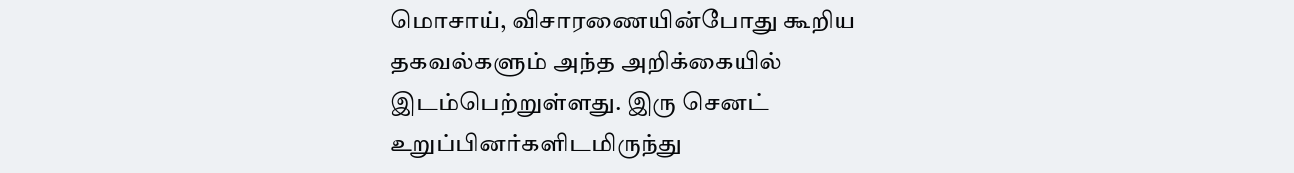மொசாய், விசாரணையின்போது கூறிய தகவல்களும் அந்த அறிக்கையில் இடம்பெற்றுள்ளது. இரு செனட் உறுப்பினர்களிடமிருந்து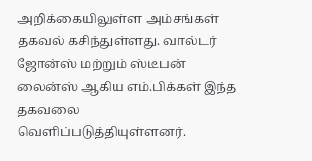அறிக்கையிலுள்ள அம்சங்கள் தகவல் கசிந்துள்ளது. வால்டர் ஜோன்ஸ் மற்றும் ஸ்டீபன் லைன்ஸ் ஆகிய எம்.பிக்கள் இந்த தகவலை வெளிப்படுத்தியுள்ளனர்.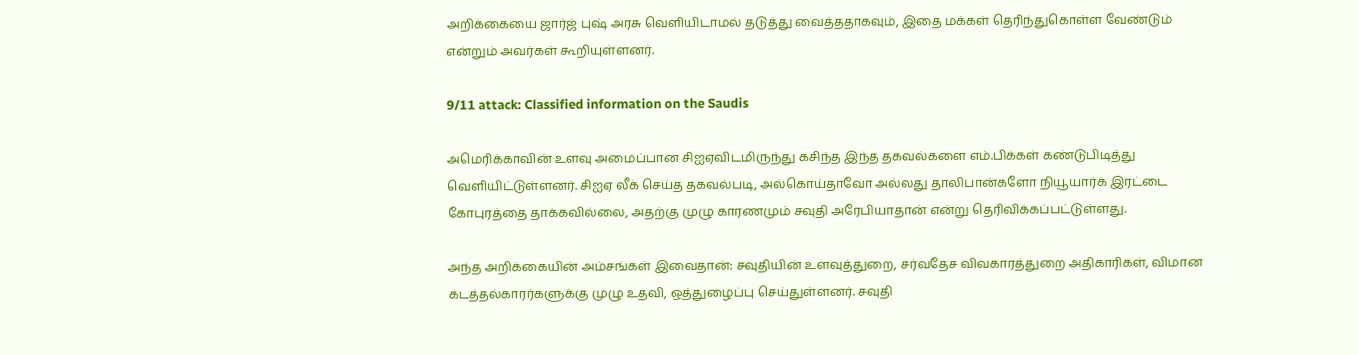அறிக்கையை ஜார்ஜ் புஷ் அரசு வெளியிடாமல் தடுத்து வைத்ததாகவும், இதை மக்கள் தெரிந்துகொள்ள வேண்டும் என்றும் அவர்கள் கூறியுள்ளனர்.

9/11 attack: Classified information on the Saudis

அமெரிக்காவின் உளவு அமைப்பான சிஐஏவிடமிருந்து கசிந்த இந்த தகவல்களை எம்.பிக்கள் கண்டுபிடித்து வெளியிட்டுள்ளனர். சிஐஏ லீக் செய்த தகவல்படி, அல்கொய்தாவோ அல்லது தாலிபான்களோ நியூயார்க் இரட்டை கோபுரத்தை தாக்கவில்லை, அதற்கு முழு காரணமும் சவுதி அரேபியாதான் என்று தெரிவிக்கப்பட்டுள்ளது.

அந்த அறிக்கையின் அம்சங்கள் இவைதான்: சவுதியின் உளவுத்துறை, சர்வதேச விவகாரத்துறை அதிகாரிகள், விமான கடத்தல்காரர்களுக்கு முழு உதவி, ஒத்துழைப்பு செய்துள்ளனர். சவுதி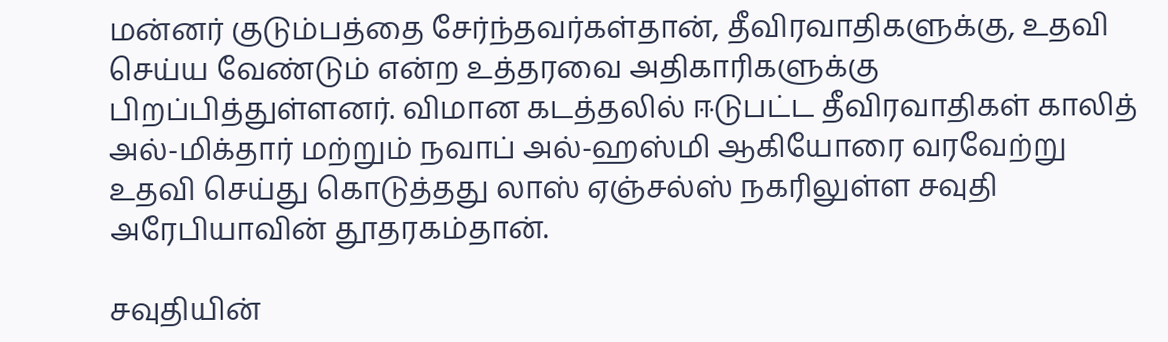மன்னர் குடும்பத்தை சேர்ந்தவர்கள்தான், தீவிரவாதிகளுக்கு, உதவி செய்ய வேண்டும் என்ற உத்தரவை அதிகாரிகளுக்கு பிறப்பித்துள்ளனர். விமான கடத்தலில் ஈடுபட்ட தீவிரவாதிகள் காலித் அல்-மிக்தார் மற்றும் நவாப் அல்-ஹஸ்மி ஆகியோரை வரவேற்று உதவி செய்து கொடுத்தது லாஸ் ஏஞ்சல்ஸ் நகரிலுள்ள சவுதி அரேபியாவின் தூதரகம்தான்.

சவுதியின்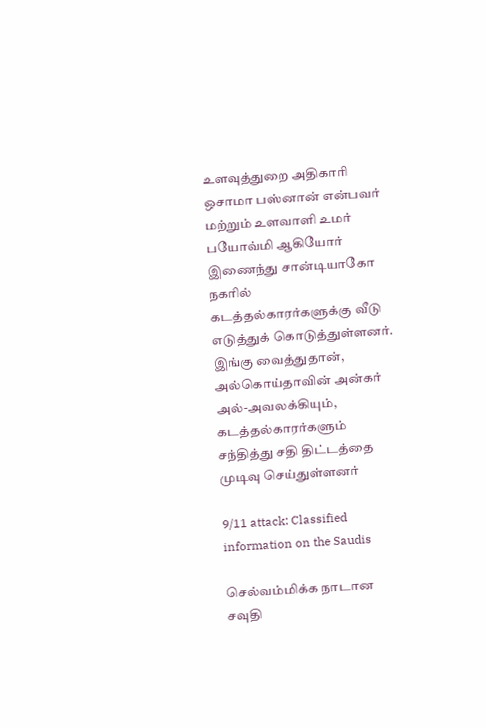உளவுத்துறை அதிகாரி ஒசாமா பஸ்னான் என்பவர் மற்றும் உளவாளி உமர் பயோவ்மி ஆகியோர் இணைந்து சான்டியாகோ நகரில் கடத்தல்காரர்களுக்கு வீடு எடுத்துக் கொடுத்துள்ளனர். இங்கு வைத்துதான், அல்கொய்தாவின் அன்கர் அல்-அவலக்கியும், கடத்தல்காரர்களும் சந்தித்து சதி திட்டத்தை முடிவு செய்துள்ளனர்

9/11 attack: Classified information on the Saudis

செல்வம்மிக்க நாடான சவுதி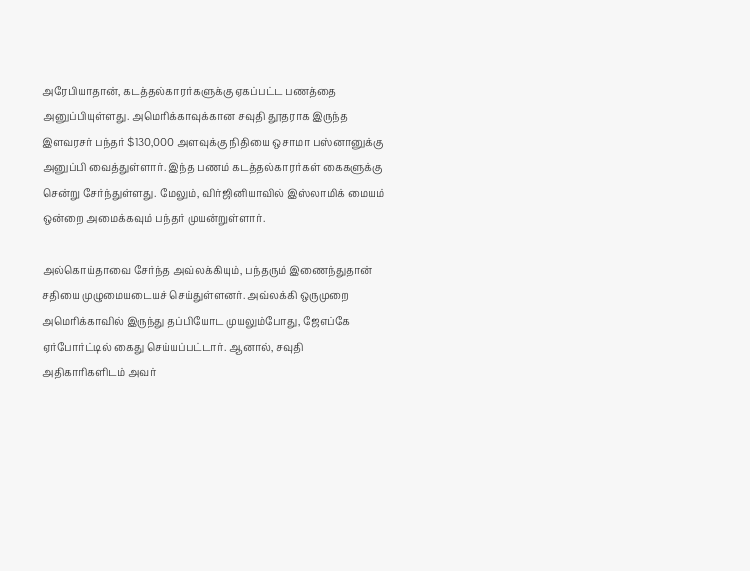அரேபியாதான், கடத்தல்காரர்களுக்கு ஏகப்பட்ட பணத்தை அனுப்பியுள்ளது. அமெரிக்காவுக்கான சவுதி தூதராக இருந்த இளவரசர் பந்தர் $130,000 அளவுக்கு நிதியை ஒசாமா பஸ்னானுக்கு அனுப்பி வைத்துள்ளார். இந்த பணம் கடத்தல்காரர்கள் கைகளுக்கு சென்று சேர்ந்துள்ளது. மேலும், விர்ஜினியாவில் இஸ்லாமிக் மையம் ஒன்றை அமைக்கவும் பந்தர் முயன்றுள்ளார்.

அல்கொய்தாவை சேர்ந்த அவ்லக்கியும், பந்தரும் இணைந்துதான் சதியை முழுமையடையச் செய்துள்ளனர். அவ்லக்கி ஒருமுறை அமெரிக்காவில் இருந்து தப்பியோட முயலும்போது, ஜேஎப்கே ஏர்போர்ட்டில் கைது செய்யப்பட்டார். ஆனால், சவுதி அதிகாரிகளிடம் அவர்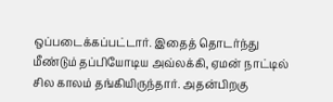ஒப்படைக்கப்பட்டார். இதைத் தொடர்ந்து மீண்டும் தப்பியோடிய அவ்லக்கி, ஏமன் நாட்டில் சில காலம் தங்கியிருந்தார். அதன்பிறகு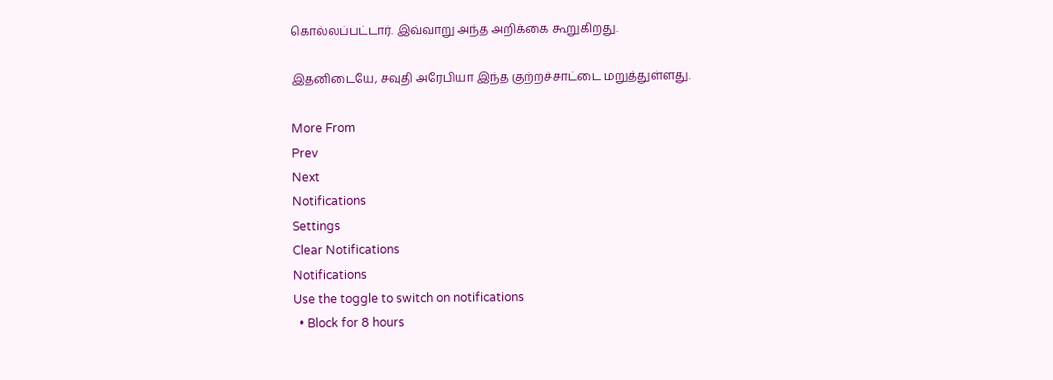கொல்லப்பட்டார். இவ்வாறு அந்த அறிக்கை கூறுகிறது.

இதனிடையே, சவுதி அரேபியா இந்த குற்றச்சாட்டை மறுத்துள்ளது.

More From
Prev
Next
Notifications
Settings
Clear Notifications
Notifications
Use the toggle to switch on notifications
  • Block for 8 hours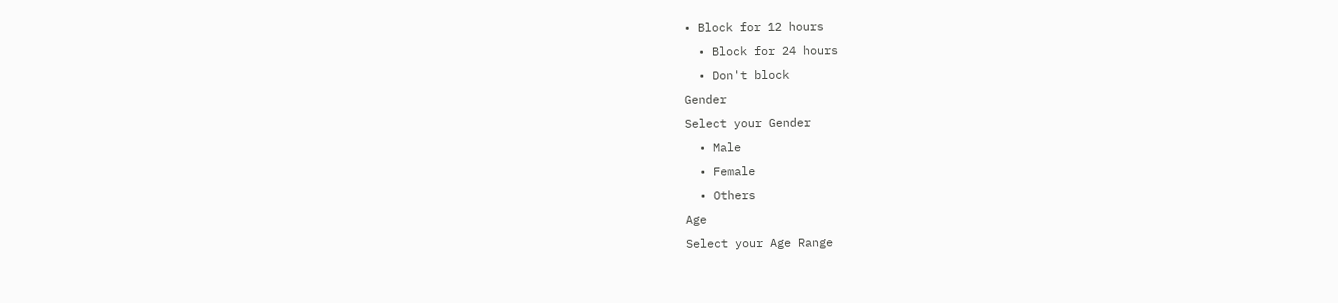• Block for 12 hours
  • Block for 24 hours
  • Don't block
Gender
Select your Gender
  • Male
  • Female
  • Others
Age
Select your Age Range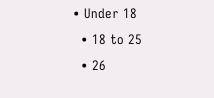• Under 18
  • 18 to 25
  • 26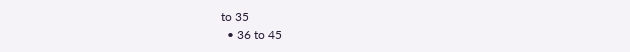to 35
  • 36 to 45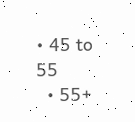• 45 to 55
  • 55+